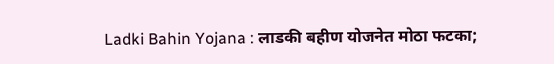Ladki Bahin Yojana : लाडकी बहीण योजनेत मोठा फटका;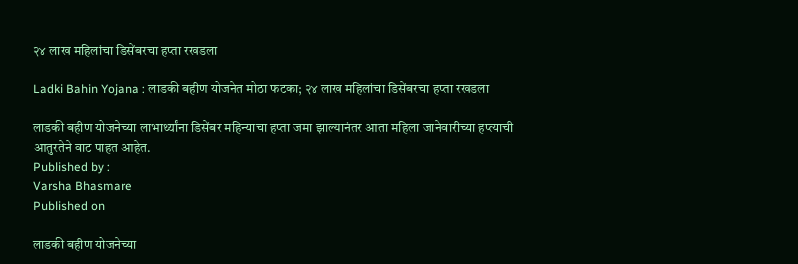२४ लाख महिलांचा डिसेंबरचा हप्ता रखडला

Ladki Bahin Yojana : लाडकी बहीण योजनेत मोठा फटका; २४ लाख महिलांचा डिसेंबरचा हप्ता रखडला

लाडकी बहीण योजनेच्या लाभार्थ्यांना डिसेंबर महिन्याचा हप्ता जमा झाल्यानंतर आता महिला जानेवारीच्या हप्त्याची आतुरतेने वाट पाहत आहेत.
Published by :
Varsha Bhasmare
Published on

लाडकी बहीण योजनेच्या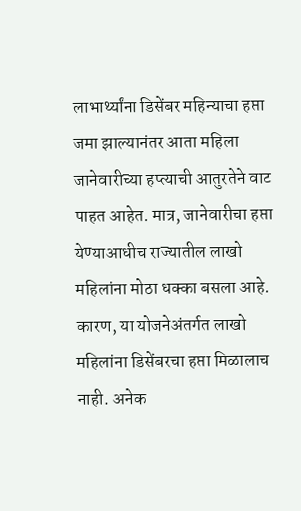लाभार्थ्यांना डिसेंबर महिन्याचा हप्ता जमा झाल्यानंतर आता महिला जानेवारीच्या हप्त्याची आतुरतेने वाट पाहत आहेत. मात्र, जानेवारीचा हप्ता येण्याआधीच राज्यातील लाखो महिलांना मोठा धक्का बसला आहे. कारण, या योजनेअंतर्गत लाखो महिलांना डिसेंबरचा हप्ता मिळालाच नाही. अनेक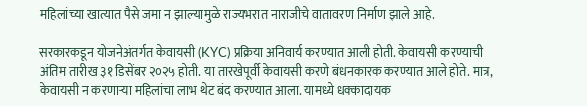महिलांच्या खात्यात पैसे जमा न झाल्यामुळे राज्यभरात नाराजीचे वातावरण निर्माण झाले आहे.

सरकारकडून योजनेअंतर्गत केवायसी (KYC) प्रक्रिया अनिवार्य करण्यात आली होती. केवायसी करण्याची अंतिम तारीख ३१ डिसेंबर २०२५ होती. या तारखेपूर्वी केवायसी करणे बंधनकारक करण्यात आले होते. मात्र, केवायसी न करणाऱ्या महिलांचा लाभ थेट बंद करण्यात आला. यामध्ये धक्कादायक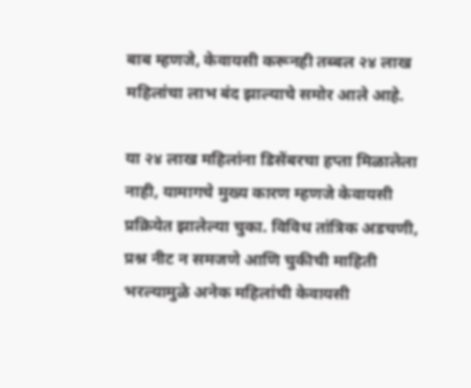बाब म्हणजे, केवायसी करूनही तब्बल २४ लाख महिलांचा लाभ बंद झाल्याचे समोर आले आहे.

या २४ लाख महिलांना डिसेंबरचा हप्ता मिळालेला नाही, यामागचे मुख्य कारण म्हणजे केवायसी प्रक्रियेत झालेल्या चुका. विविध तांत्रिक अडचणी, प्रश्न नीट न समजणे आणि चुकीची माहिती भरल्यामुळे अनेक महिलांची केवायसी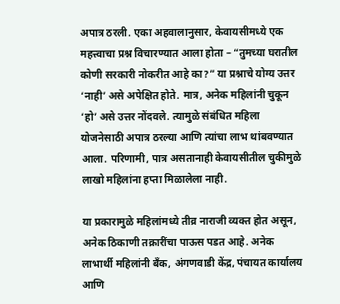अपात्र ठरली. एका अहवालानुसार, केवायसीमध्ये एक महत्त्वाचा प्रश्न विचारण्यात आला होता – “तुमच्या घरातील कोणी सरकारी नोकरीत आहे का?” या प्रश्नाचे योग्य उत्तर ‘नाही’ असे अपेक्षित होते. मात्र, अनेक महिलांनी चुकून ‘हो’ असे उत्तर नोंदवले. त्यामुळे संबंधित महिला योजनेसाठी अपात्र ठरल्या आणि त्यांचा लाभ थांबवण्यात आला. परिणामी, पात्र असतानाही केवायसीतील चुकीमुळे लाखो महिलांना हप्ता मिळालेला नाही.

या प्रकारामुळे महिलांमध्ये तीव्र नाराजी व्यक्त होत असून, अनेक ठिकाणी तक्रारींचा पाऊस पडत आहे. अनेक लाभार्थी महिलांनी बँक, अंगणवाडी केंद्र, पंचायत कार्यालय आणि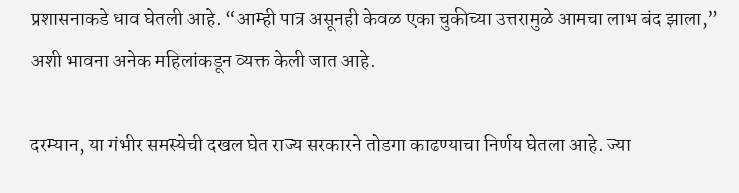प्रशासनाकडे धाव घेतली आहे. “आम्ही पात्र असूनही केवळ एका चुकीच्या उत्तरामुळे आमचा लाभ बंद झाला,” अशी भावना अनेक महिलांकडून व्यक्त केली जात आहे.

दरम्यान, या गंभीर समस्येची दखल घेत राज्य सरकारने तोडगा काढण्याचा निर्णय घेतला आहे. ज्या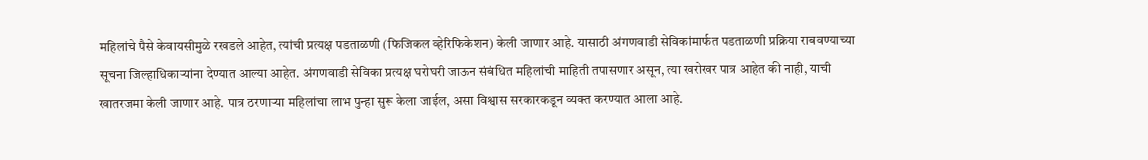महिलांचे पैसे केवायसीमुळे रखडले आहेत, त्यांची प्रत्यक्ष पडताळणी (फिजिकल व्हेरिफिकेशन) केली जाणार आहे. यासाठी अंगणवाडी सेविकांमार्फत पडताळणी प्रक्रिया राबवण्याच्या सूचना जिल्हाधिकाऱ्यांना देण्यात आल्या आहेत. अंगणवाडी सेविका प्रत्यक्ष घरोघरी जाऊन संबंधित महिलांची माहिती तपासणार असून, त्या खरोखर पात्र आहेत की नाही, याची खातरजमा केली जाणार आहे. पात्र ठरणाऱ्या महिलांचा लाभ पुन्हा सुरू केला जाईल, असा विश्वास सरकारकडून व्यक्त करण्यात आला आहे.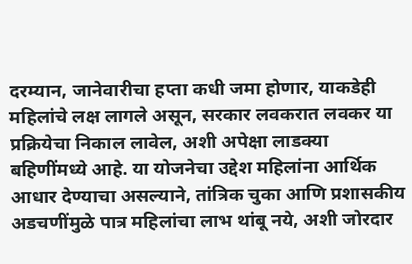दरम्यान, जानेवारीचा हप्ता कधी जमा होणार, याकडेही महिलांचे लक्ष लागले असून, सरकार लवकरात लवकर या प्रक्रियेचा निकाल लावेल, अशी अपेक्षा लाडक्या बहिणींमध्ये आहे. या योजनेचा उद्देश महिलांना आर्थिक आधार देण्याचा असल्याने, तांत्रिक चुका आणि प्रशासकीय अडचणींमुळे पात्र महिलांचा लाभ थांबू नये, अशी जोरदार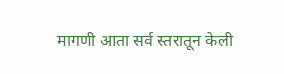मागणी आता सर्व स्तरातून केली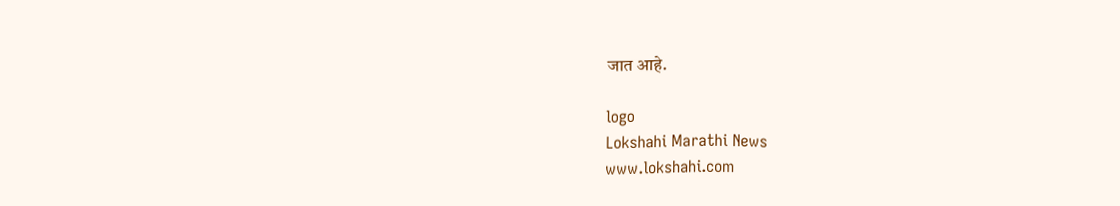जात आहे.

logo
Lokshahi Marathi News
www.lokshahi.com